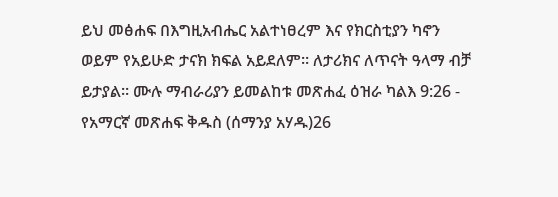ይህ መፅሐፍ በእግዚአብሔር አልተነፀረም እና የክርስቲያን ካኖን ወይም የአይሁድ ታናክ ክፍል አይደለም። ለታሪክና ለጥናት ዓላማ ብቻ ይታያል። ሙሉ ማብራሪያን ይመልከቱ መጽሐፈ ዕዝራ ካልእ 9:26 - የአማርኛ መጽሐፍ ቅዱስ (ሰማንያ አሃዱ)26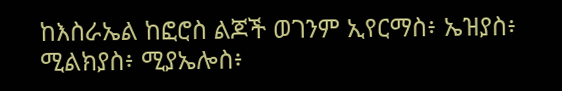ከእስራኤል ከፎሮስ ልጆች ወገንም ኢየርማስ፥ ኤዝያስ፥ ሚልክያስ፥ ሚያኤሎስ፥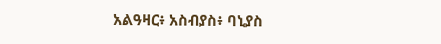አልዓዛር፥ አስብያስ፥ ባኒያስ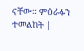ናቸው። ምዕራፉን ተመልከት |